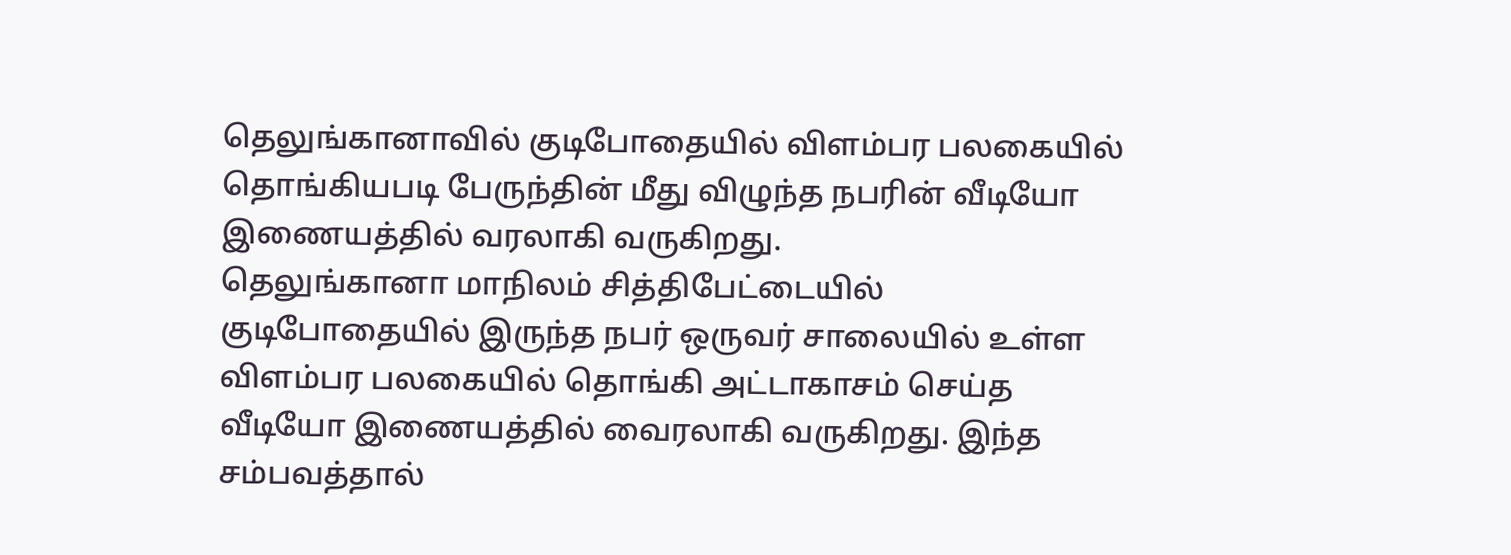தெலுங்கானாவில் குடிபோதையில் விளம்பர பலகையில் தொங்கியபடி பேருந்தின் மீது விழுந்த நபரின் வீடியோ இணையத்தில் வரலாகி வருகிறது.
தெலுங்கானா மாநிலம் சித்திபேட்டையில் குடிபோதையில் இருந்த நபர் ஒருவர் சாலையில் உள்ள விளம்பர பலகையில் தொங்கி அட்டாகாசம் செய்த வீடியோ இணையத்தில் வைரலாகி வருகிறது. இந்த சம்பவத்தால்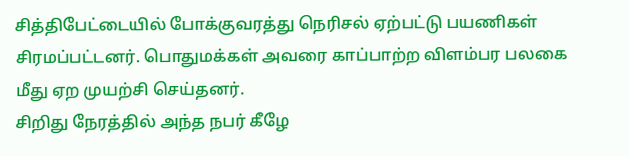சித்திபேட்டையில் போக்குவரத்து நெரிசல் ஏற்பட்டு பயணிகள் சிரமப்பட்டனர். பொதுமக்கள் அவரை காப்பாற்ற விளம்பர பலகை மீது ஏற முயற்சி செய்தனர்.
சிறிது நேரத்தில் அந்த நபர் கீழே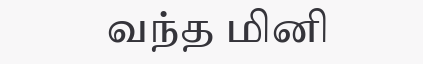வந்த மினி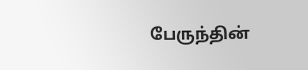பேருந்தின்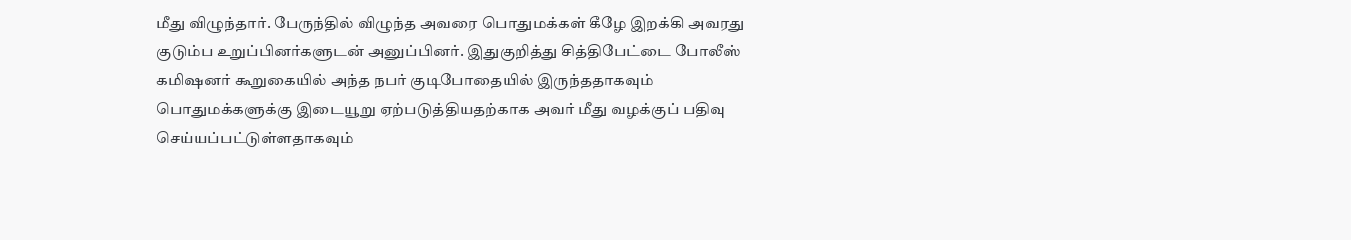மீது விழுந்தார். பேருந்தில் விழுந்த அவரை பொதுமக்கள் கீழே இறக்கி அவரது குடும்ப உறுப்பினர்களுடன் அனுப்பினர். இதுகுறித்து சித்திபேட்டை போலீஸ் கமிஷனர் கூறுகையில் அந்த நபர் குடிபோதையில் இருந்ததாகவும் பொதுமக்களுக்கு இடையூறு ஏற்படுத்தியதற்காக அவர் மீது வழக்குப் பதிவு செய்யப்பட்டுள்ளதாகவும்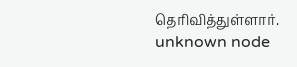தெரிவித்துள்ளார்.
unknown node